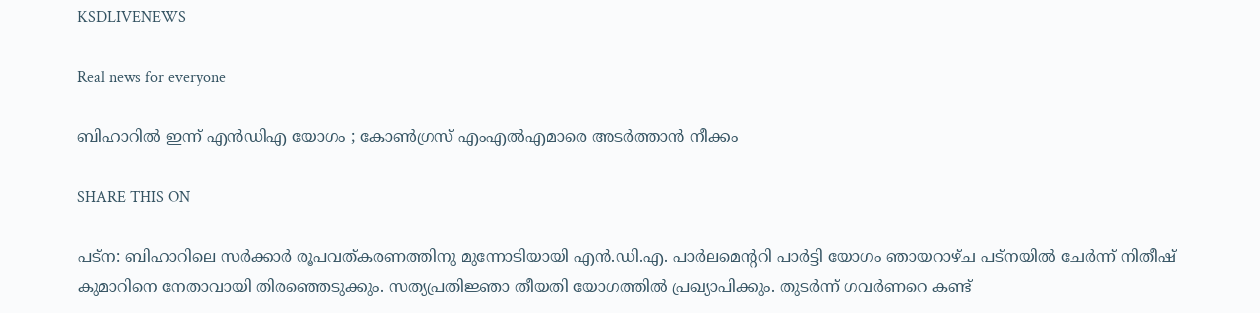KSDLIVENEWS

Real news for everyone

ബിഹാറില്‍ ഇന്ന് എന്‍ഡിഎ യോഗം ; കോണ്‍ഗ്രസ് എംഎല്‍എമാരെ അടര്‍ത്താന്‍ നീക്കം

SHARE THIS ON

പട്ന: ബിഹാറിലെ സർക്കാർ രൂപവത്കരണത്തിനു മുന്നോടിയായി എൻ.ഡി.എ. പാർലമെന്ററി പാർട്ടി യോഗം ഞായറാഴ്ച പട്നയിൽ ചേർന്ന് നിതീഷ് കുമാറിനെ നേതാവായി തിരഞ്ഞെടുക്കും. സത്യപ്രതിജ്ഞാ തീയതി യോഗത്തിൽ പ്രഖ്യാപിക്കും. തുടർന്ന് ഗവർണറെ കണ്ട്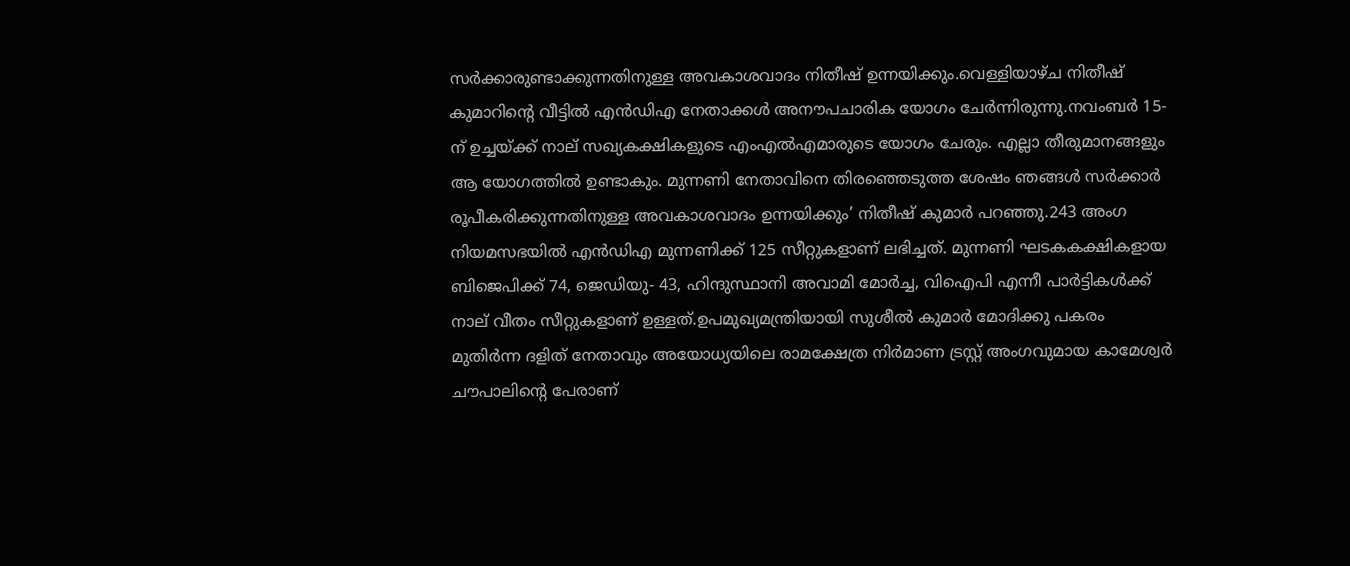സർക്കാരുണ്ടാക്കുന്നതിനുള്ള അവകാശവാദം നിതീഷ് ഉന്നയിക്കും.വെള്ളിയാഴ്ച നിതീഷ് കുമാറിന്റെ വീട്ടിൽ എൻഡിഎ നേതാക്കൾ അനൗപചാരിക യോഗം ചേർന്നിരുന്നു.നവംബർ 15-ന് ഉച്ചയ്ക്ക് നാല് സഖ്യകക്ഷികളുടെ എംഎൽഎമാരുടെ യോഗം ചേരും. എല്ലാ തീരുമാനങ്ങളും ആ യോഗത്തിൽ ഉണ്ടാകും. മുന്നണി നേതാവിനെ തിരഞ്ഞെടുത്ത ശേഷം ഞങ്ങൾ സർക്കാർ രൂപീകരിക്കുന്നതിനുള്ള അവകാശവാദം ഉന്നയിക്കും’ നിതീഷ് കുമാർ പറഞ്ഞു.243 അംഗ നിയമസഭയിൽ എൻഡിഎ മുന്നണിക്ക് 125 സീറ്റുകളാണ് ലഭിച്ചത്. മുന്നണി ഘടകകക്ഷികളായ ബിജെപിക്ക് 74, ജെഡിയു- 43, ഹിന്ദുസ്ഥാനി അവാമി മോർച്ച, വിഐപി എന്നീ പാർട്ടികൾക്ക് നാല് വീതം സീറ്റുകളാണ് ഉള്ളത്.ഉപമുഖ്യമന്ത്രിയായി സുശീൽ കുമാർ മോദിക്കു പകരം മുതിർന്ന ദളിത് നേതാവും അയോധ്യയിലെ രാമക്ഷേത്ര നിർമാണ ട്രസ്റ്റ് അംഗവുമായ കാമേശ്വർ ചൗപാലിന്റെ പേരാണ്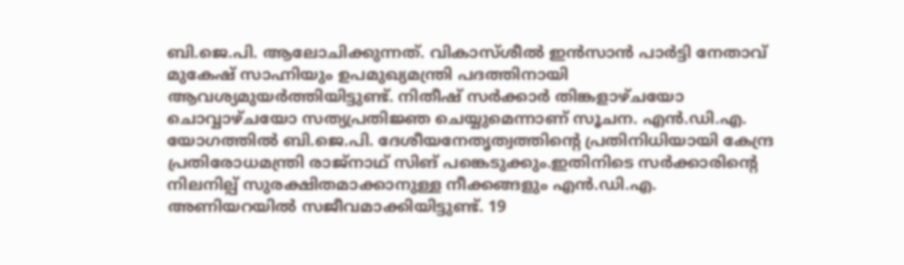ബി.ജെ.പി. ആലോചിക്കുന്നത്. വികാസ്ശീൽ ഇൻസാൻ പാർട്ടി നേതാവ് മുകേഷ് സാഹ്നിയും ഉപമുഖ്യമന്ത്രി പദത്തിനായി ആവശ്യമുയർത്തിയിട്ടുണ്ട്. നിതീഷ് സർക്കാർ തിങ്കളാഴ്ചയോ ചൊവ്വാഴ്ചയോ സത്യപ്രതിജ്ഞ ചെയ്യുമെന്നാണ് സൂചന. എൻ.ഡി.എ. യോഗത്തിൽ ബി.ജെ.പി. ദേശീയനേതൃത്വത്തിന്റെ പ്രതിനിധിയായി കേന്ദ്ര പ്രതിരോധമന്ത്രി രാജ്നാഥ് സിങ് പങ്കെടുക്കും.ഇതിനിടെ സർക്കാരിന്റെ നിലനില്പ് സുരക്ഷിതമാക്കാനുള്ള നീക്കങ്ങളും എൻ.ഡി.എ. അണിയറയിൽ സജീവമാക്കിയിട്ടുണ്ട്. 19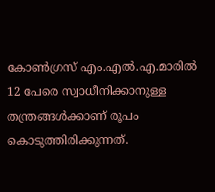കോൺഗ്രസ് എം.എൽ.എ.മാരിൽ 12 പേരെ സ്വാധീനിക്കാനുള്ള തന്ത്രങ്ങൾക്കാണ് രൂപം കൊടുത്തിരിക്കുന്നത്.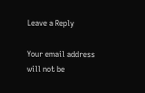Leave a Reply

Your email address will not be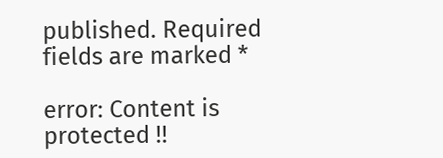published. Required fields are marked *

error: Content is protected !!